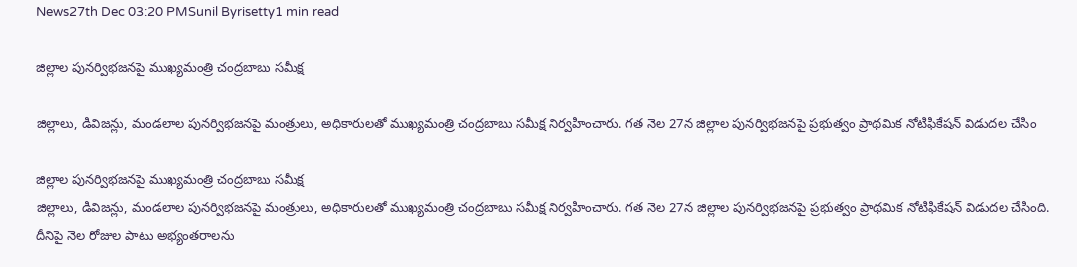News27th Dec 03:20 PMSunil Byrisetty1 min read

జిల్లాల పునర్విభజనపై ముఖ్యమంత్రి చంద్రబాబు సమీక్ష

జిల్లాలు, డివిజన్లు, మండలాల పునర్విభజనపై మంత్రులు, అధికారులతో ముఖ్యమంత్రి చంద్రబాబు సమీక్ష నిర్వహించారు. గత నెల 27న జిల్లాల పునర్విభజనపై ప్రభుత్వం ప్రాథమిక నోటిఫికేషన్ విడుదల చేసిం

జిల్లాల పునర్విభజనపై ముఖ్యమంత్రి చంద్రబాబు సమీక్ష
జిల్లాలు, డివిజన్లు, మండలాల పునర్విభజనపై మంత్రులు, అధికారులతో ముఖ్యమంత్రి చంద్రబాబు సమీక్ష నిర్వహించారు. గత నెల 27న జిల్లాల పునర్విభజనపై ప్రభుత్వం ప్రాథమిక నోటిఫికేషన్ విడుదల చేసింది. దీనిపై నెల రోజుల పాటు అభ్యంతరాలను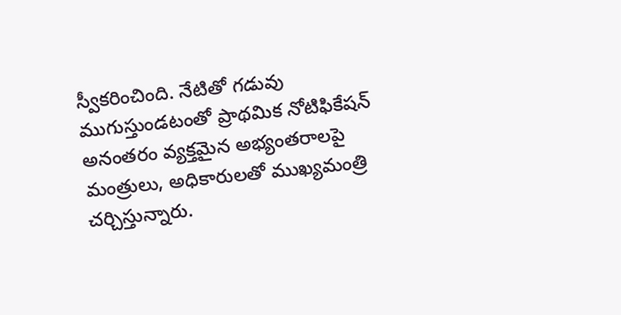స్వీకరించింది. నేటితో గడువు ముగుస్తుండటంతో ప్రాథమిక నోటిఫికేషన్‌ అనంతరం వ్యక్తమైన అభ్యంతరాలపై మంత్రులు, అధికారులతో ముఖ్యమంత్రి చర్చిస్తున్నారు.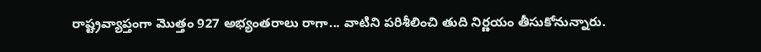రాష్ట్రవ్యాప్తంగా మొత్తం 927 అభ్యంతరాలు రాగా... వాటిని పరిశీలించి తుది నిర్ణయం తీసుకోనున్నారు.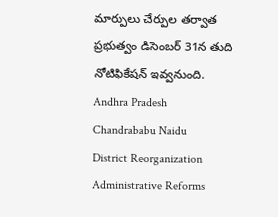మార్పులు చేర్పుల తర్వాత ప్రభుత్వం డిసెంబర్ 31న తుది నోటిఫికేషన్ ఇవ్వనుంది.
Andhra Pradesh
Chandrababu Naidu
District Reorganization
Administrative Reforms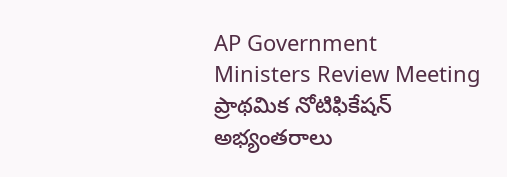AP Government
Ministers Review Meeting
ప్రాథమిక నోటిఫికేషన్
అభ్యంతరాలు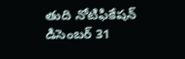తుది నోటిఫికేషన్
డిసెంబర్ 31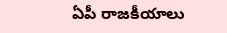ఏపీ రాజకీయాలు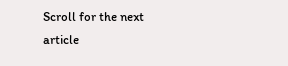Scroll for the next article